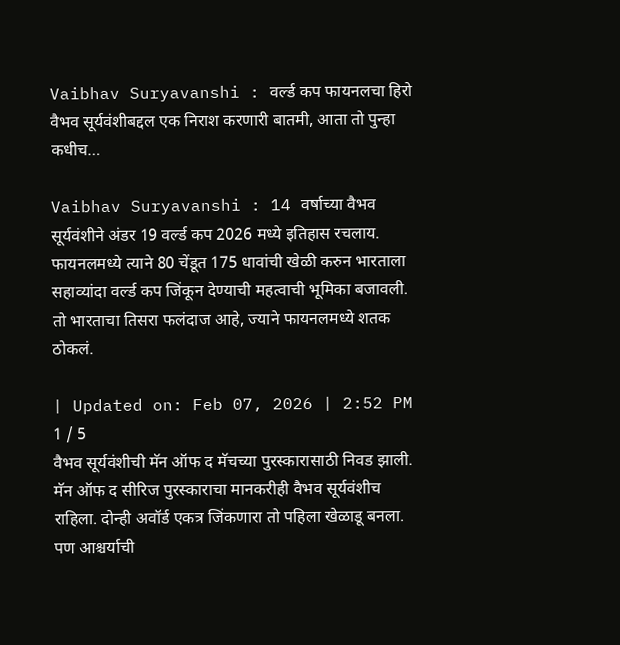Vaibhav Suryavanshi : वर्ल्ड कप फायनलचा हिरो वैभव सूर्यवंशीबद्दल एक निराश करणारी बातमी, आता तो पुन्हा कधीच…

Vaibhav Suryavanshi : 14 वर्षाच्या वैभव सूर्यवंशीने अंडर 19 वर्ल्ड कप 2026 मध्ये इतिहास रचलाय. फायनलमध्ये त्याने 80 चेंडूत 175 धावांची खेळी करुन भारताला सहाव्यांदा वर्ल्ड कप जिंकून देण्याची महत्वाची भूमिका बजावली. तो भारताचा तिसरा फलंदाज आहे, ज्याने फायनलमध्ये शतक ठोकलं.

| Updated on: Feb 07, 2026 | 2:52 PM
1 / 5
वैभव सूर्यवंशीची मॅन ऑफ द मॅचच्या पुरस्कारासाठी निवड झाली. मॅन ऑफ द सीरिज पुरस्काराचा मानकरीही वैभव सूर्यवंशीच राहिला. दोन्ही अवॉर्ड एकत्र जिंकणारा तो पहिला खेळाडू बनला. पण आश्चर्याची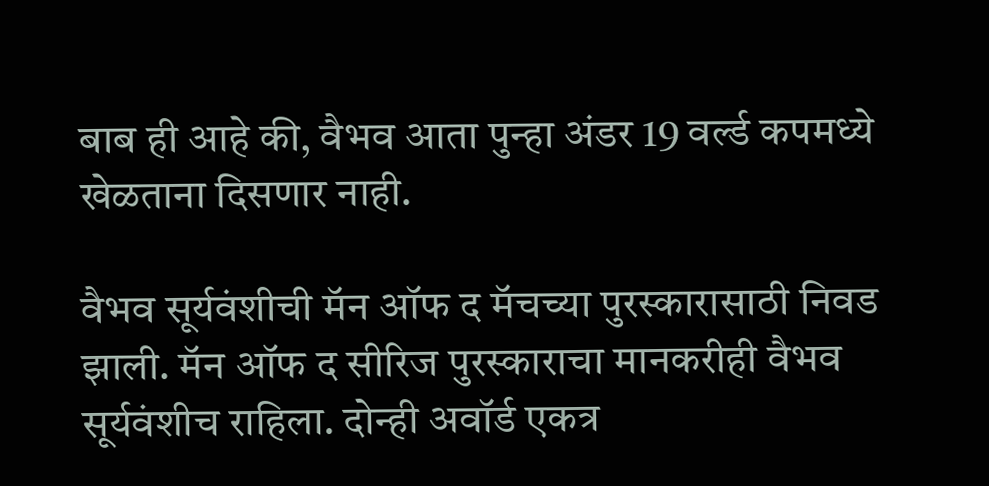बाब ही आहे की, वैभव आता पुन्हा अंडर 19 वर्ल्ड कपमध्ये खेळताना दिसणार नाही.

वैभव सूर्यवंशीची मॅन ऑफ द मॅचच्या पुरस्कारासाठी निवड झाली. मॅन ऑफ द सीरिज पुरस्काराचा मानकरीही वैभव सूर्यवंशीच राहिला. दोन्ही अवॉर्ड एकत्र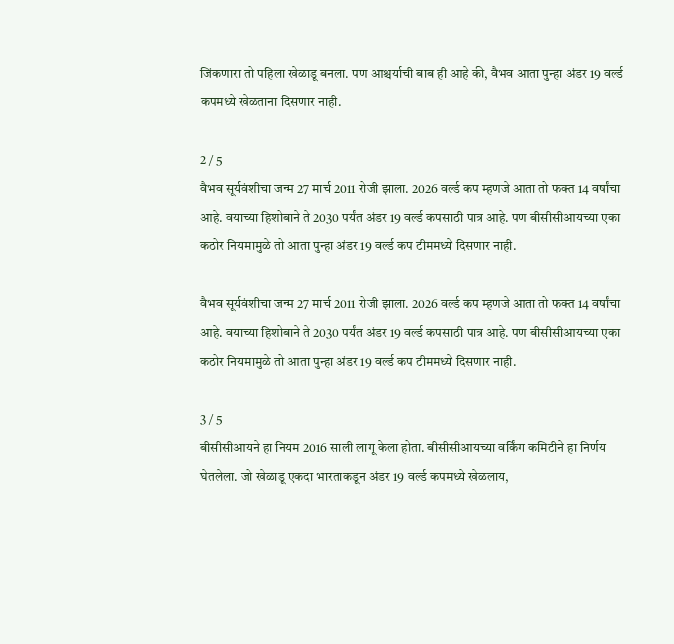जिंकणारा तो पहिला खेळाडू बनला. पण आश्चर्याची बाब ही आहे की, वैभव आता पुन्हा अंडर 19 वर्ल्ड कपमध्ये खेळताना दिसणार नाही.

2 / 5
वैभव सूर्यवंशीचा जन्म 27 मार्च 2011 रोजी झाला. 2026 वर्ल्ड कप म्हणजे आता तो फक्त 14 वर्षांचा आहे. वयाच्या हिशोबाने ते 2030 पर्यंत अंडर 19 वर्ल्ड कपसाठी पात्र आहे. पण बीसीसीआयच्या एका कठोर नियमामुळे तो आता पुन्हा अंडर 19 वर्ल्ड कप टीममध्ये दिसणार नाही.

वैभव सूर्यवंशीचा जन्म 27 मार्च 2011 रोजी झाला. 2026 वर्ल्ड कप म्हणजे आता तो फक्त 14 वर्षांचा आहे. वयाच्या हिशोबाने ते 2030 पर्यंत अंडर 19 वर्ल्ड कपसाठी पात्र आहे. पण बीसीसीआयच्या एका कठोर नियमामुळे तो आता पुन्हा अंडर 19 वर्ल्ड कप टीममध्ये दिसणार नाही.

3 / 5
बीसीसीआयने हा नियम 2016 साली लागू केला होता. बीसीसीआयच्या वर्किंग कमिटीने हा निर्णय घेतलेला. जो खेळाडू एकदा भारताकडून अंडर 19 वर्ल्ड कपमध्ये खेळलाय,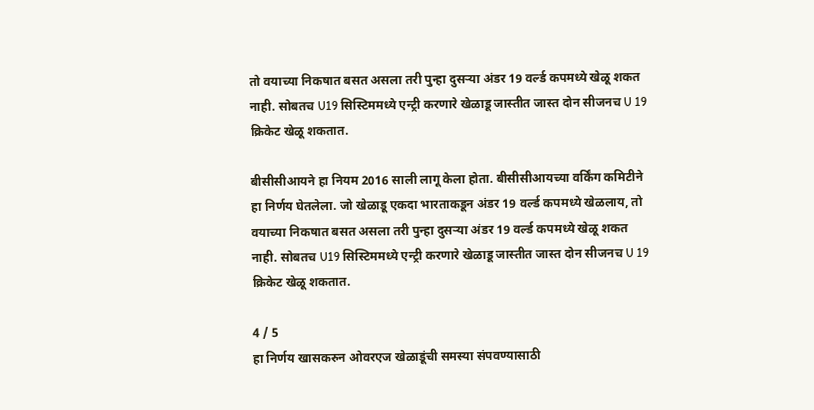तो वयाच्या निकषात बसत असला तरी पुन्हा दुसर्‍या अंडर 19 वर्ल्ड कपमध्ये खेळू शकत नाही. सोबतच U19 सिस्टिममध्ये एन्ट्री करणारे खेळाडू जास्तीत जास्त दोन सीजनच U 19 क्रिकेट खेळू शकतात.

बीसीसीआयने हा नियम 2016 साली लागू केला होता. बीसीसीआयच्या वर्किंग कमिटीने हा निर्णय घेतलेला. जो खेळाडू एकदा भारताकडून अंडर 19 वर्ल्ड कपमध्ये खेळलाय, तो वयाच्या निकषात बसत असला तरी पुन्हा दुसर्‍या अंडर 19 वर्ल्ड कपमध्ये खेळू शकत नाही. सोबतच U19 सिस्टिममध्ये एन्ट्री करणारे खेळाडू जास्तीत जास्त दोन सीजनच U 19 क्रिकेट खेळू शकतात.

4 / 5
हा निर्णय खासकरुन ओवरएज खेळाडूंची समस्या संपवण्यासाठी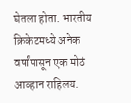घेतला होता. भारतीय क्रिकेटमध्ये अनेक वर्षांपासून एक मोठं आव्हान राहिलय.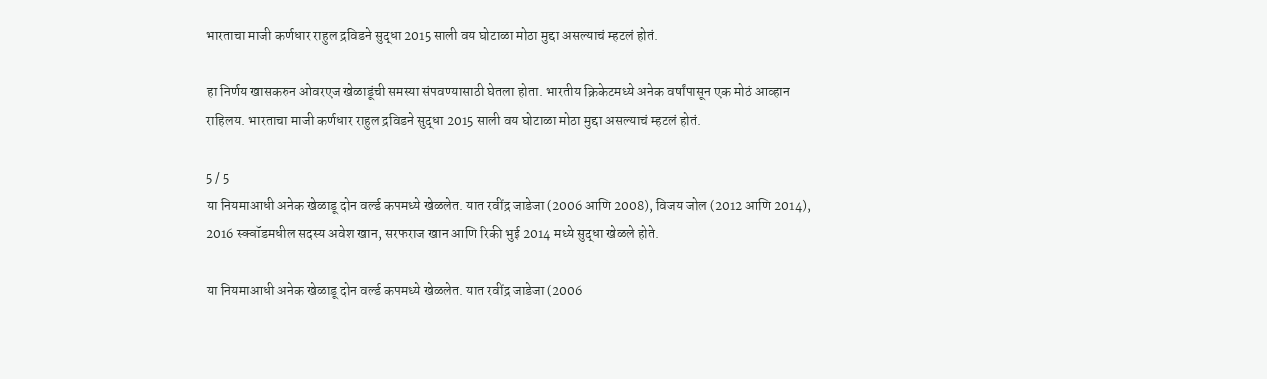भारताचा माजी कर्णधार राहुल द्रविडने सुद्धा 2015 साली वय घोटाळा मोठा मुद्दा असल्याचं म्हटलं होतं.

हा निर्णय खासकरुन ओवरएज खेळाडूंची समस्या संपवण्यासाठी घेतला होता. भारतीय क्रिकेटमध्ये अनेक वर्षांपासून एक मोठं आव्हान राहिलय. भारताचा माजी कर्णधार राहुल द्रविडने सुद्धा 2015 साली वय घोटाळा मोठा मुद्दा असल्याचं म्हटलं होतं.

5 / 5
या नियमाआधी अनेक खेळाडू दोन वर्ल्ड कपमध्ये खेळलेत. यात रवींद्र जाडेजा (2006 आणि 2008), विजय जोल (2012 आणि 2014), 2016 स्क्वॉडमधील सदस्य अवेश खान, सरफराज खान आणि रिकी भुई 2014 मध्ये सुद्धा खेळले होते.

या नियमाआधी अनेक खेळाडू दोन वर्ल्ड कपमध्ये खेळलेत. यात रवींद्र जाडेजा (2006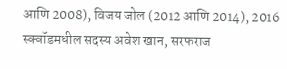आणि 2008), विजय जोल (2012 आणि 2014), 2016 स्क्वॉडमधील सदस्य अवेश खान, सरफराज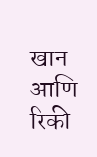खान आणि रिकी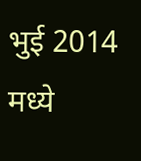भुई 2014 मध्ये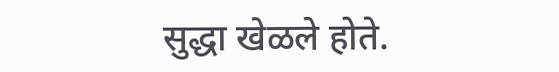सुद्धा खेळले होते.